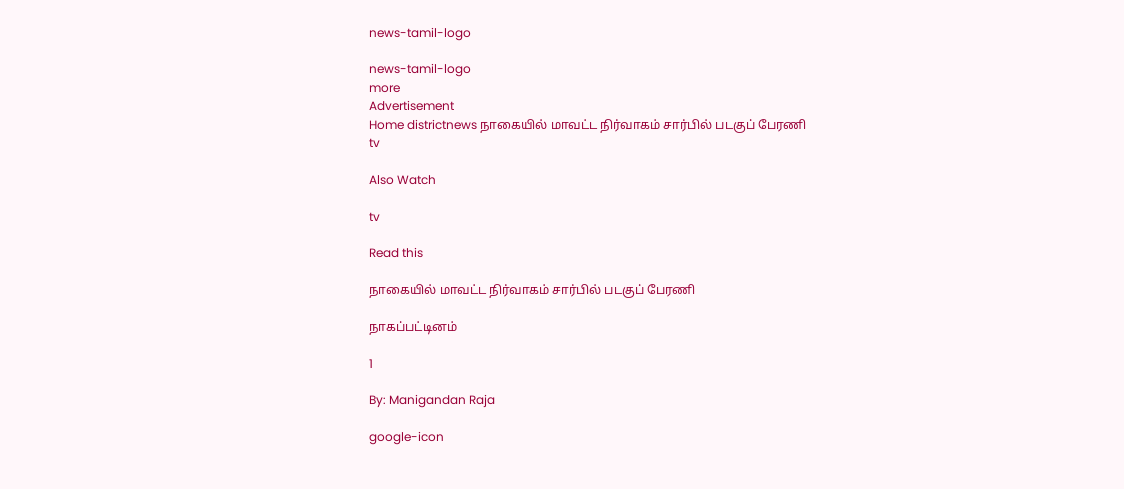news-tamil-logo

news-tamil-logo
more
Advertisement
Home districtnews நாகையில் மாவட்ட நிர்வாகம் சார்பில் படகுப் பேரணி
tv

Also Watch

tv

Read this

நாகையில் மாவட்ட நிர்வாகம் சார்பில் படகுப் பேரணி

நாகப்பட்டினம்

1

By: Manigandan Raja

google-icon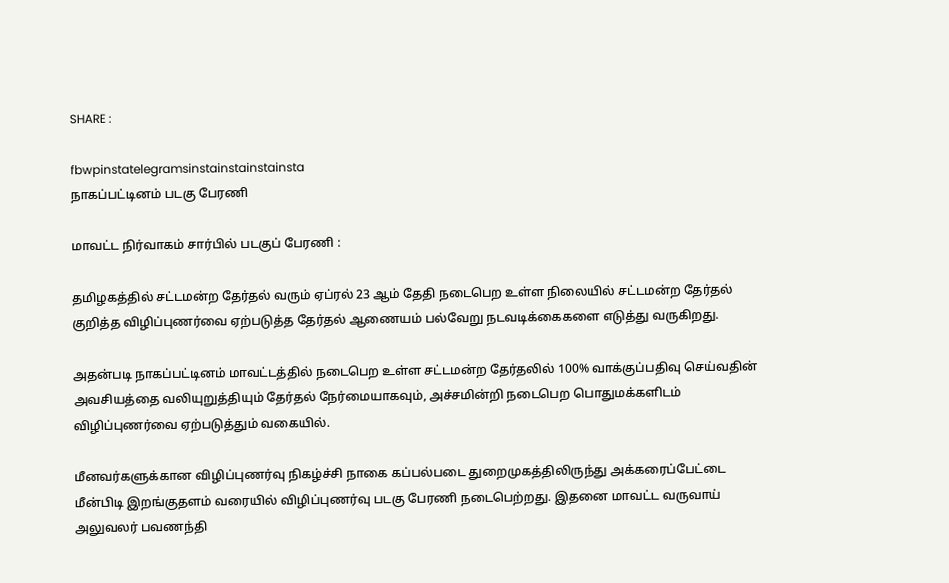SHARE :

fbwpinstatelegramsinstainstainstainsta
நாகப்பட்டினம் படகு பேரணி

மாவட்ட நிர்வாகம் சார்பில் படகுப் பேரணி :

தமிழகத்தில் சட்டமன்ற தேர்தல் வரும் ஏப்ரல் 23 ஆம் தேதி நடைபெற உள்ள நிலையில் சட்டமன்ற தேர்தல் குறித்த விழிப்புணர்வை ஏற்படுத்த தேர்தல் ஆணையம் பல்வேறு நடவடிக்கைகளை எடுத்து வருகிறது.

அதன்படி நாகப்பட்டினம் மாவட்டத்தில் நடைபெற உள்ள சட்டமன்ற தேர்தலில் 100% வாக்குப்பதிவு செய்வதின் அவசியத்தை வலியுறுத்தியும் தேர்தல் நேர்மையாகவும், அச்சமின்றி நடைபெற பொதுமக்களிடம் விழிப்புணர்வை ஏற்படுத்தும் வகையில்.

மீனவர்களுக்கான விழிப்புணர்வு நிகழ்ச்சி நாகை கப்பல்படை துறைமுகத்திலிருந்து அக்கரைப்பேட்டை மீன்பிடி இறங்குதளம் வரையில் விழிப்புணர்வு படகு பேரணி நடைபெற்றது. இதனை மாவட்ட வருவாய் அலுவலர் பவணந்தி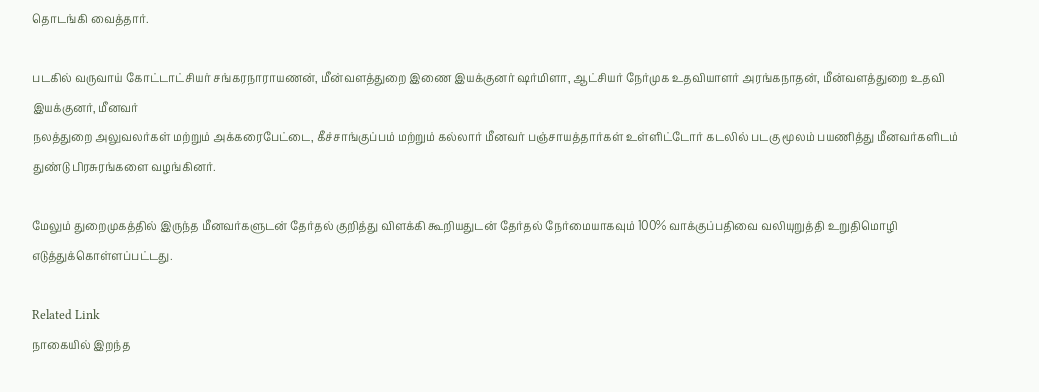தொடங்கி வைத்தார்.

படகில் வருவாய் கோட்டாட்சியர் சங்கரநாராயணன், மீன்வளத்துறை இணை இயக்குனர் ஷர்மிளா, ஆட்சியர் நேர்முக உதவியாளர் அரங்கநாதன், மீன்வளத்துறை உதவி இயக்குனர், மீனவர்
நலத்துறை அலுவலர்கள் மற்றும் அக்கரைபேட்டை, கீச்சாங்குப்பம் மற்றும் கல்லார் மீனவர் பஞ்சாயத்தார்கள் உள்ளிட்டோர் கடலில் படகு மூலம் பயணித்து மீனவர்களிடம் துண்டு பிரசுரங்களை வழங்கினர்.

மேலும் துறைமுகத்தில் இருந்த மீனவர்களுடன் தேர்தல் குறித்து விளக்கி கூறியதுடன் தேர்தல் நேர்மையாகவும் 100% வாக்குப்பதிவை வலியுறுத்தி உறுதிமொழி எடுத்துக்கொள்ளப்பட்டது.

Related Link
நாகையில் இறந்த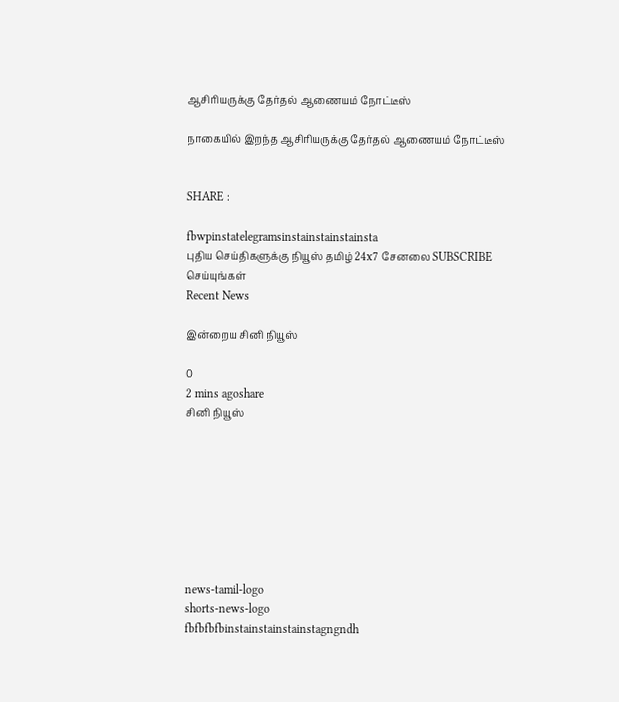ஆசிரியருக்கு தேர்தல் ஆணையம் நோட்டீஸ்

நாகையில் இறந்த ஆசிரியருக்கு தேர்தல் ஆணையம் நோட்டீஸ்


SHARE :

fbwpinstatelegramsinstainstainstainsta
புதிய செய்திகளுக்கு நியூஸ் தமிழ் 24x7 சேனலை SUBSCRIBE செய்யுங்கள்
Recent News

இன்றைய சினி நியூஸ்

0
2 mins agoshare
சினி நியூஸ்








news-tamil-logo
shorts-news-logo
fbfbfbfbinstainstainstainstagngndh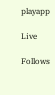playapp

Live

Follows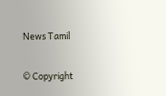News Tamil

© Copyright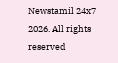Newstamil 24x7 2026. All rights reserved